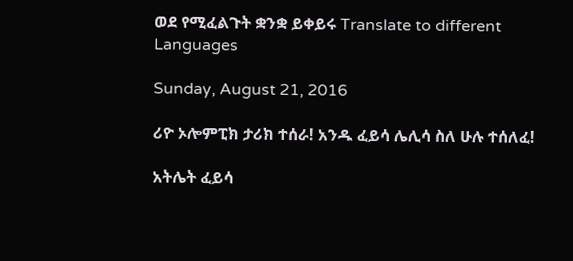ወደ የሚፈልጉት ቋንቋ ይቀይሩ Translate to different Languages

Sunday, August 21, 2016

ሪዮ ኦሎምፒክ ታሪክ ተሰራ! አንዱ ፈይሳ ሌሊሳ ስለ ሁሉ ተሰለፈ!

አትሌት ፈይሳ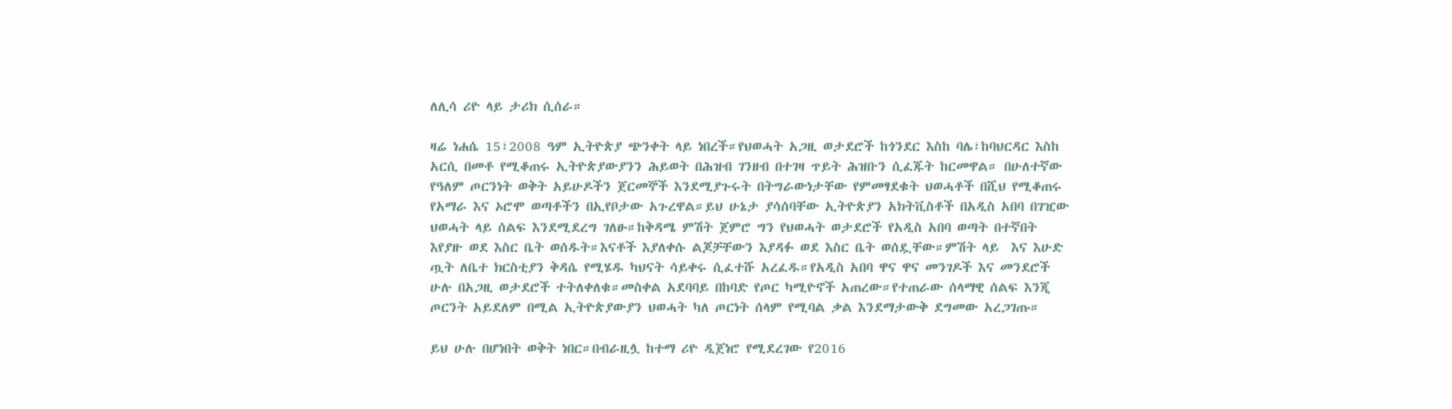ለሊሳ ሪዮ ላይ ታሪክ ሲሰራ።

ዛሬ ነሐሴ 15፣2008 ዓም ኢትዮጵያ ጭንቀት ላይ ነበረች።የህወሓት አጋዚ ወታደሮች ከጎንደር እስከ ባሌ፣ከባህርዳር እስከ አርሲ በመቶ የሚቆጠሩ ኢትዮጵያውያንን ሕይወት በሕዝብ ገንዘብ በተገዛ ጥይት ሕዝቡን ሲፈጁት ከርመዋል። በሁለተኛው የዓለም ጦርንነት ወቅት አይሁዶችን ጀርመኞች እንደሚያጉሩት በትግራውነታቸው የምመፃደቁት ህወሓቶች በሺህ የሚቆጠሩ የአማራ እና ኦሮሞ ወጣቶችን በኢየቦታው አጉረዋል።ይህ ሁኔታ ያሳሰባቸው ኢትዮጵያን አክትቪስቶች በአዲስ አበባ በገዢው ህወሓት ላይ ሰልፍ እንደሚደረግ ገለፁ።ከቅዳሜ ምሽት ጀምሮ ግን የህወሓት ወታደሮች የአዲስ አበባ ወጣት በተኛበት እየያዙ ወደ እስር ቤት ወሰዱት።እናቶች እያለቀሱ ልጆቻቸውን እያዳፉ ወደ እስር ቤት ወሰዷቸው።ምሽት ላይ  እና እሁድ ጧት ለቤተ ክርስቲያን ቅዳሴ የሚሄዱ ካህናት ሳይቀሩ ሲፈተሹ አረፈዱ።የአዲስ አበባ ዋና ዋና መንገዶች እና መንደሮች ሁሉ በአጋዚ ወታደሮች ተትለቀለቁ።መስቀል አደባባይ በከባድ የጦር ካሚዮኖች አጠረው።የተጠራው ሰላማዊ ሰልፍ እንጂ ጦርንት አይደለም በሚል ኢትዮጵያውያን ህወሓት ካለ ጦርነት ሰላም የሚባል ቃል እንደማታውቅ ደግመው አረጋገጡ።

ይህ ሁሉ በሆነበት ወቅት ነበር።በብራዚሏ ከተማ ሪዮ ዲጀነሮ የሚደረገው የ2016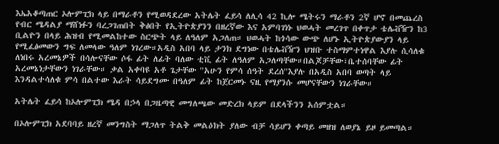እኤአቆጣጠር ኦሎምፒክ ላይ በማራቶን የሚወዳደረው አትሌት ፈይሳ ለሊሳ 42 ኪሎ ሜትሩን ማራቶን 2ኛ ሆኖ በመጨረስ የብር ሜዳልያ ማሸነፉን ባረጋገጠበት ቅፅበት የኢትዮጵያንን በዘረኛው እና አምባገነኑ ህወሓት መረገጥ በቀጥታ ቴሌቭዥን ከ3 ቢልዮን በላይ ሕዝብ የሚመልከተው ስርጭት ላይ ለዓለም አጋለጠ። ህወሓት ከጎሳው ውጭ ለሆኑ ኢትዮጵያውያን ላይ የሚፈፅመውን ግፍ ለመላው ዓለም ነገረው።አዲስ አበባ ላይ ታንክ ደግነው በቴሌቭዥን ህዝቡ ተስማምተነዋል እያሉ ሲሳለቁ ለነበሩ አረመኔዎች በሳሎናቸው ሶፋ ፊት ለፊት ባለው ቲቪ ፊት ለዓለም አጋለጣቸው።በልጆቻቸው፣ቤተሰባቸው ፊት አረመኔነታቸውን ነገራቸው። ቃል አቀባዩ አቶ ጌታቸው ''አሁን የምሳ ሰዓት ደረሰ''እያሉ በአዲስ አበባ ወጣት ላይ እንዳልተሳለቁ ምሳ በልተው እራት ሳይደግሙ በዓለም ፊት ከጀርመኑ ናዚ የማያንሱ መሆናቸውን ነገራቸው።

አትሌት ፈይሳ ከኦሎምፒክ ሜዳ በኃላ በጋዜጣዊ መግለጫው መድረክ ላይም በደላችንን አሰምቷል።

በኦሎምፒክ አደባባይ ዘረኛ መንግስት ማጋለጥ ትልቅ መልዕክት ያለው ብቻ ሳይሆን ቀጣይ መዘዝ ለወያኔ ይዞ ይመጣል።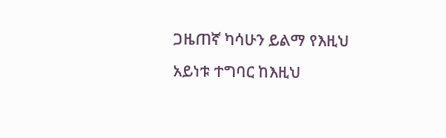ጋዜጠኛ ካሳሁን ይልማ የእዚህ አይነቱ ተግባር ከእዚህ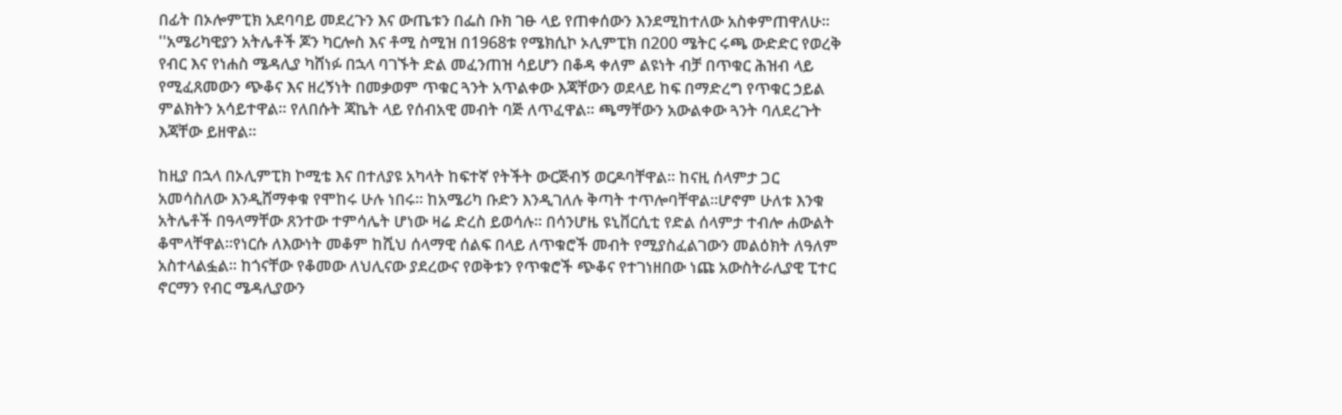በፊት በኦሎምፒክ አደባባይ መደረጉን እና ውጤቱን በፌስ ቡክ ገፁ ላይ የጠቀሰውን እንደሚከተለው አስቀምጠዋለሁ።
''አሜሪካዊያን አትሌቶች ጆን ካርሎስ እና ቶሚ ስሚዝ በ1968ቱ የሜክሲኮ ኦሊምፒክ በ200 ሜትር ሩጫ ውድድር የወረቅ የብር እና የነሐስ ሜዳሊያ ካሸነፉ በኋላ ባገኙት ድል መፈንጠዝ ሳይሆን በቆዳ ቀለም ልዩነት ብቻ በጥቁር ሕዝብ ላይ የሚፈጸመውን ጭቆና እና ዘረኝነት በመቃወም ጥቁር ጓንት አጥልቀው እጃቸውን ወደላይ ከፍ በማድረግ የጥቁር ኃይል ምልክትን አሳይተዋል። የለበሱት ጃኬት ላይ የሰብአዊ መብት ባጅ ለጥፈዋል። ጫማቸውን አውልቀው ጓንት ባለደረጉት እጃቸው ይዘዋል።

ከዚያ በኋላ በኦሊምፒክ ኮሚቴ እና በተለያዩ አካላት ከፍተኛ የትችት ውርጅብኝ ወርዶባቸዋል። ከናዚ ሰላምታ ጋር አመሳስለው እንዲሸማቀቁ የሞከሩ ሁሉ ነበሩ። ከአሜሪካ ቡድን እንዲገለሉ ቅጣት ተጥሎባቸዋል።ሆኖም ሁለቱ እንቁ አትሌቶች በዓላማቸው ጸንተው ተምሳሌት ሆነው ዛሬ ድረስ ይወሳሉ። በሳንሆዜ ዩኒቨርሲቲ የድል ሰላምታ ተብሎ ሐውልት ቆሞላቸዋል።የነርሱ ለእውነት መቆም ከሺህ ሰላማዊ ሰልፍ በላይ ለጥቁሮች መብት የሚያስፈልገውን መልዕክት ለዓለም አስተላልፏል። ከጎናቸው የቆመው ለህሊናው ያደረውና የወቅቱን የጥቁሮች ጭቆና የተገነዘበው ነጩ አውስትራሊያዊ ፒተር ኖርማን የብር ሜዳሊያውን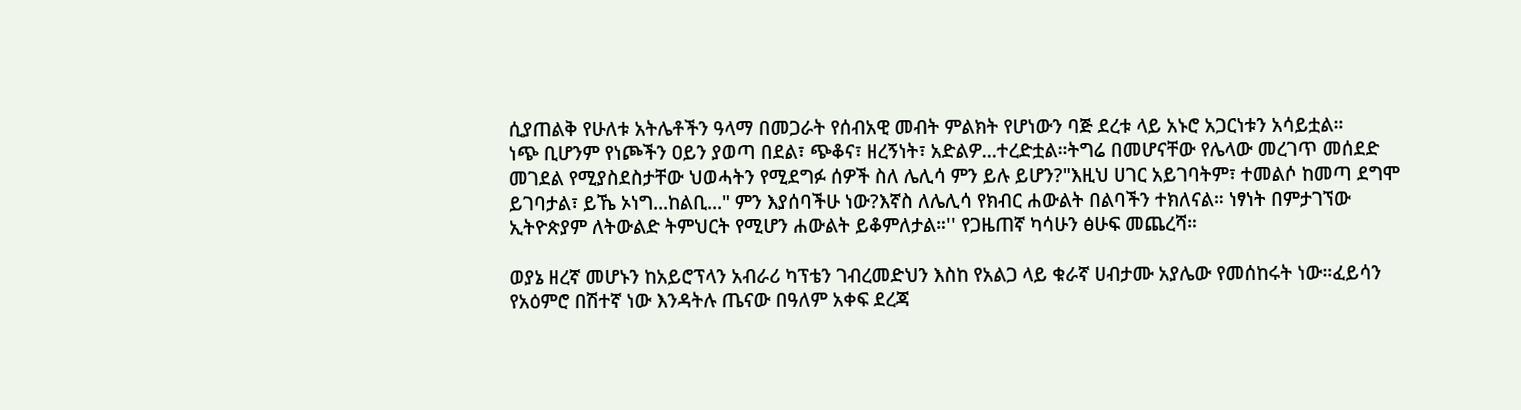ሲያጠልቅ የሁለቱ አትሌቶችን ዓላማ በመጋራት የሰብአዊ መብት ምልክት የሆነውን ባጅ ደረቱ ላይ አኑሮ አጋርነቱን አሳይቷል።
ነጭ ቢሆንም የነጮችን ዐይን ያወጣ በደል፣ ጭቆና፣ ዘረኝነት፣ አድልዎ...ተረድቷል።ትግሬ በመሆናቸው የሌላው መረገጥ መሰደድ መገደል የሚያስደስታቸው ህወሓትን የሚደግፉ ሰዎች ስለ ሌሊሳ ምን ይሉ ይሆን?"እዚህ ሀገር አይገባትም፣ ተመልሶ ከመጣ ደግሞ ይገባታል፣ ይኼ ኦነግ...ከልቢ..." ምን እያሰባችሁ ነው?እኛስ ለሌሊሳ የክብር ሐውልት በልባችን ተክለናል። ነፃነት በምታገኘው ኢትዮጵያም ለትውልድ ትምህርት የሚሆን ሐውልት ይቆምለታል።'' የጋዜጠኛ ካሳሁን ፅሁፍ መጨረሻ።

ወያኔ ዘረኛ መሆኑን ከአይሮፕላን አብራሪ ካፕቴን ገብረመድህን እስከ የአልጋ ላይ ቁራኛ ሀብታሙ አያሌው የመሰከሩት ነው።ፈይሳን የአዕምሮ በሽተኛ ነው እንዳትሉ ጤናው በዓለም አቀፍ ደረጃ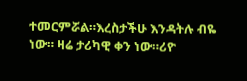ተመርምሯል።እረስታችሁ እንዳትሉ ብዬ ነው። ዛሬ ታሪካዊ ቀን ነው።ሪዮ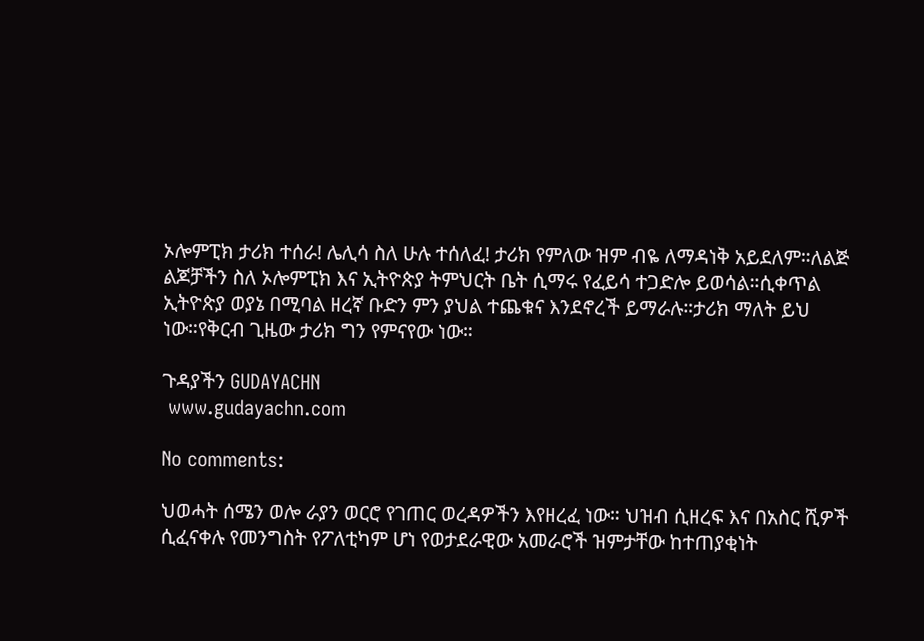ኦሎምፒክ ታሪክ ተሰራ! ሌሊሳ ስለ ሁሉ ተሰለፈ! ታሪክ የምለው ዝም ብዬ ለማዳነቅ አይደለም።ለልጅ ልጆቻችን ስለ ኦሎምፒክ እና ኢትዮጵያ ትምህርት ቤት ሲማሩ የፈይሳ ተጋድሎ ይወሳል።ሲቀጥል ኢትዮጵያ ወያኔ በሚባል ዘረኛ ቡድን ምን ያህል ተጨቁና እንደኖረች ይማራሉ።ታሪክ ማለት ይህ ነው።የቅርብ ጊዜው ታሪክ ግን የምናየው ነው።

ጉዳያችን GUDAYACHN
 www.gudayachn.com

No comments:

ህወሓት ሰሜን ወሎ ራያን ወርሮ የገጠር ወረዳዎችን እየዘረፈ ነው። ህዝብ ሲዘረፍ እና በአስር ሺዎች ሲፈናቀሉ የመንግስት የፖለቲካም ሆነ የወታደራዊው አመራሮች ዝምታቸው ከተጠያቂነት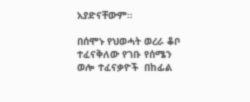አያድናቸውም።

በሰሞኑ የህወሓት ወረራ ቆቦ ተፈናቅለው የገቡ የሰሜን ወሎ ተፈናቃዮች  በከፊል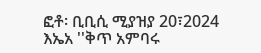ፎቶ፡ ቢቢሲ ሚያዝያ 20፣2024 እኤአ ''ቅጥ አምባሩ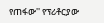የጠፋው'' የፕሪቶርያው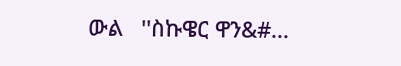ውል   ''ስኩዌር ዋን&#...